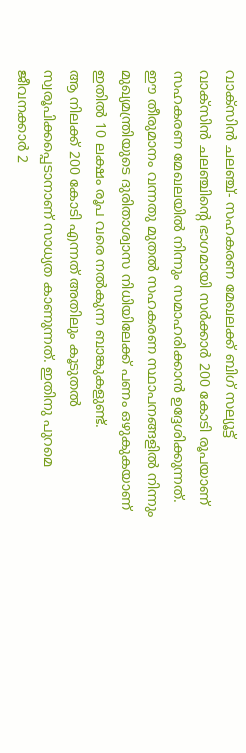വാക്സിൻ ചലഞ്ച്- സഹകരണ മേഖലക്ക് ബിഗ് സല്യൂട്ട്
വാക്സിൻ ചലഞ്ചിന്റെ ഭാഗമായി സർക്കാർ 200 കോടി രൂപയാണ് സഹകരണ മേഖലയിൽ നിന്നും സമാഹരിക്കാൻ ഉദ്ദേശിക്കുന്നത്. ഈ തീരുമാനം വന്നതു മുതൽ സഹകരണ സ്ഥാപനങ്ങളിൽ നിന്നും മുഖ്യമന്ത്രിയുടെ ദുരിതാശ്വാസ നിധിയിലേക്ക് പണം ഒഴുകുകയാണ് ഇതിൽ 10 ലക്ഷം രൂപ വരെ നൽകുന്ന ബാങ്കുകളുണ്ട്.
ആ നിലക്ക് 200 കോടി എന്നത് അതിലും കൂടുതൽ
സ്വരൂപിക്കപ്പെടാനാണ് സാധ്യത കാണുന്നത്. ഇതിനു പുറമെ ജീവനക്കാർ 2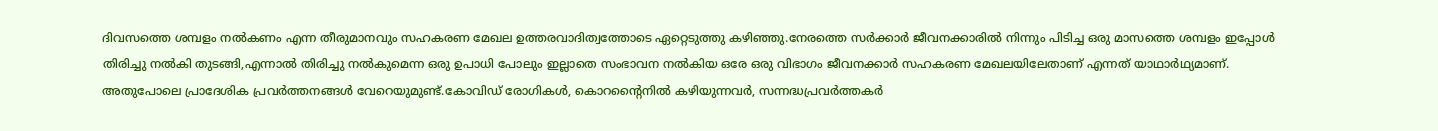ദിവസത്തെ ശമ്പളം നൽകണം എന്ന തീരുമാനവും സഹകരണ മേഖല ഉത്തരവാദിത്വത്തോടെ ഏറ്റെടുത്തു കഴിഞ്ഞു.നേരത്തെ സർക്കാർ ജീവനക്കാരിൽ നിന്നും പിടിച്ച ഒരു മാസത്തെ ശമ്പളം ഇപ്പോൾ തിരിച്ചു നൽകി തുടങ്ങി,എന്നാൽ തിരിച്ചു നൽകുമെന്ന ഒരു ഉപാധി പോലും ഇല്ലാതെ സംഭാവന നൽകിയ ഒരേ ഒരു വിഭാഗം ജീവനക്കാർ സഹകരണ മേഖലയിലേതാണ് എന്നത് യാഥാർഥ്യമാണ്.
അതുപോലെ പ്രാദേശിക പ്രവർത്തനങ്ങൾ വേറെയുമുണ്ട്.കോവിഡ് രോഗികൾ, കൊറന്റൈനിൽ കഴിയുന്നവർ, സന്നദ്ധപ്രവർത്തകർ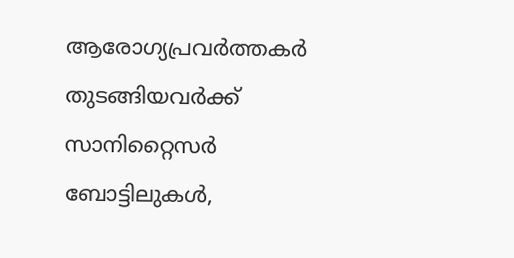ആരോഗ്യപ്രവർത്തകർ തുടങ്ങിയവർക്ക് സാനിറ്റൈസർ ബോട്ടിലുകൾ,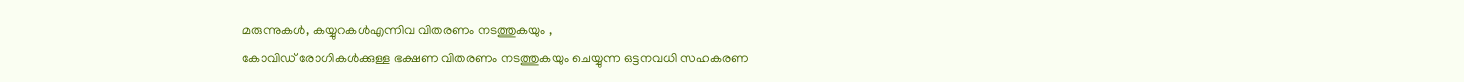മരുന്നുകൾ, കയ്യുറകൾഎന്നിവ വിതരണം നടത്തുകയും ,
കോവിഡ് രോഗികൾക്കുള്ള ഭക്ഷണ വിതരണം നടത്തുകയും ചെയ്യുന്ന ഒട്ടനവധി സഹകരണ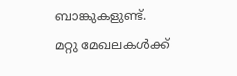ബാങ്കുകളുണ്ട്.
മറ്റു മേഖലകൾക്ക്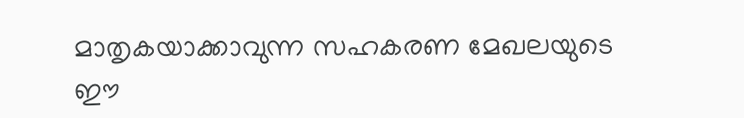മാതൃകയാക്കാവുന്ന സഹകരണ മേഖലയുടെ ഈ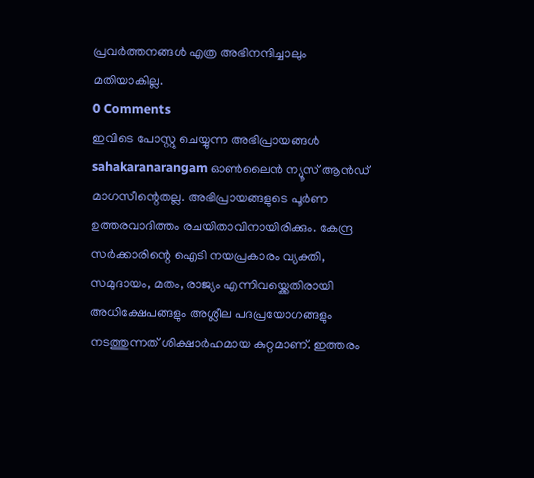പ്രവർത്തനങ്ങൾ എത്ര അഭിനന്ദിച്ചാലും മതിയാകില്ല.
0 Comments
ഇവിടെ പോസ്റ്റു ചെയ്യുന്ന അഭിപ്രായങ്ങൾ sahakaranarangam ഓൺലൈൻ ന്യൂസ് ആൻഡ് മാഗസീന്റെതല്ല. അഭിപ്രായങ്ങളുടെ പൂർണ ഉത്തരവാദിത്തം രചയിതാവിനായിരിക്കും. കേന്ദ്ര സർക്കാരിന്റെ ഐടി നയപ്രകാരം വ്യക്തി, സമുദായം, മതം, രാജ്യം എന്നിവയ്ക്കെതിരായി അധിക്ഷേപങ്ങളും അശ്ലീല പദപ്രയോഗങ്ങളും നടത്തുന്നത് ശിക്ഷാർഹമായ കുറ്റമാണ്. ഇത്തരം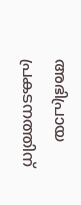അഭിപ്രായ പ്രകടനത്തിന്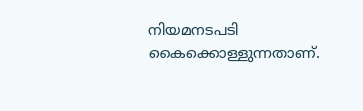നിയമനടപടി കൈക്കൊള്ളുന്നതാണ്.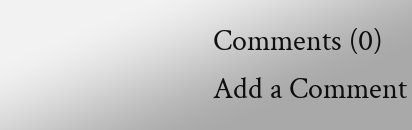Comments (0)
Add a Comment